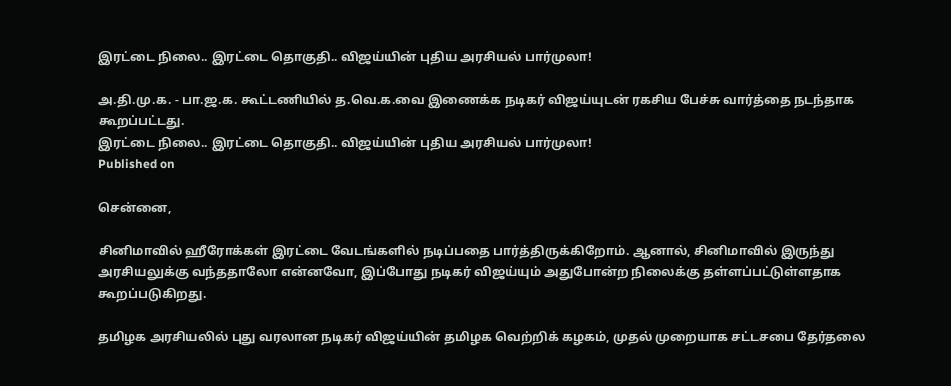இரட்டை நிலை.. இரட்டை தொகுதி.. விஜய்யின் புதிய அரசியல் பார்முலா!

அ.தி.மு.க. - பா.ஜ.க. கூட்டணியில் த.வெ.க.வை இணைக்க நடிகர் விஜய்யுடன் ரகசிய பேச்சு வார்த்தை நடந்தாக கூறப்பட்டது.
இரட்டை நிலை.. இரட்டை தொகுதி.. விஜய்யின் புதிய அரசியல் பார்முலா!
Published on

சென்னை,

சினிமாவில் ஹீரோக்கள் இரட்டை வேடங்களில் நடிப்பதை பார்த்திருக்கிறோம். ஆனால், சினிமாவில் இருந்து அரசியலுக்கு வந்ததாலோ என்னவோ, இப்போது நடிகர் விஜய்யும் அதுபோன்ற நிலைக்கு தள்ளப்பட்டுள்ளதாக கூறப்படுகிறது.

தமிழக அரசியலில் புது வரலான நடிகர் விஜய்யின் தமிழக வெற்றிக் கழகம், முதல் முறையாக சட்டசபை தேர்தலை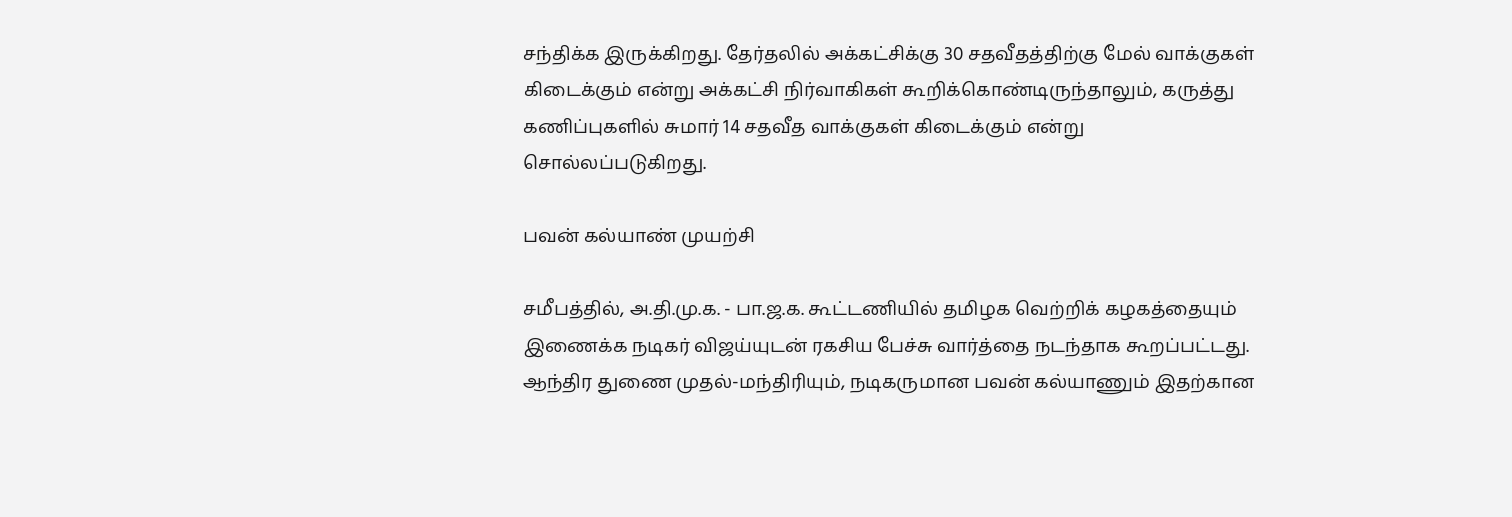சந்திக்க இருக்கிறது. தேர்தலில் அக்கட்சிக்கு 30 சதவீதத்திற்கு மேல் வாக்குகள் கிடைக்கும் என்று அக்கட்சி நிர்வாகிகள் கூறிக்கொண்டிருந்தாலும், கருத்து கணிப்புகளில் சுமார் 14 சதவீத வாக்குகள் கிடைக்கும் என்று சொல்லப்படுகிறது.

பவன் கல்யாண் முயற்சி

சமீபத்தில், அ.தி.மு.க. - பா.ஜ.க. கூட்டணியில் தமிழக வெற்றிக் கழகத்தையும் இணைக்க நடிகர் விஜய்யுடன் ரகசிய பேச்சு வார்த்தை நடந்தாக கூறப்பட்டது. ஆந்திர துணை முதல்-மந்திரியும், நடிகருமான பவன் கல்யாணும் இதற்கான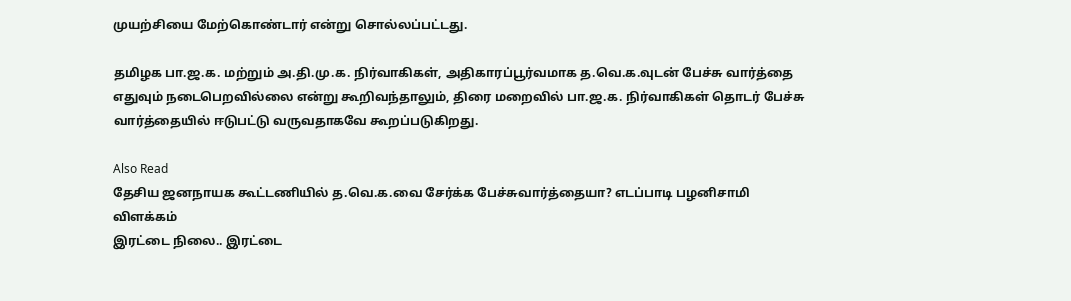முயற்சியை மேற்கொண்டார் என்று சொல்லப்பட்டது.

தமிழக பா.ஜ.க. மற்றும் அ.தி.மு.க. நிர்வாகிகள், அதிகாரப்பூர்வமாக த.வெ.க.வுடன் பேச்சு வார்த்தை எதுவும் நடைபெறவில்லை என்று கூறிவந்தாலும், திரை மறைவில் பா.ஜ.க. நிர்வாகிகள் தொடர் பேச்சு வார்த்தையில் ஈடுபட்டு வருவதாகவே கூறப்படுகிறது.

Also Read
தேசிய ஜனநாயக கூட்டணியில் த.வெ.க.வை சேர்க்க பேச்சுவார்த்தையா? எடப்பாடி பழனிசாமி விளக்கம்
இரட்டை நிலை.. இரட்டை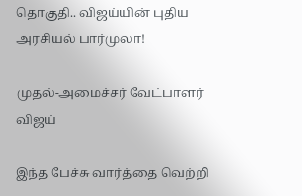தொகுதி.. விஜய்யின் புதிய அரசியல் பார்முலா!

முதல்-அமைச்சர் வேட்பாளர் விஜய்

இந்த பேச்சு வார்த்தை வெற்றி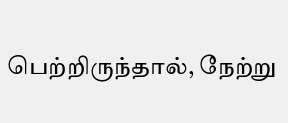பெற்றிருந்தால், நேற்று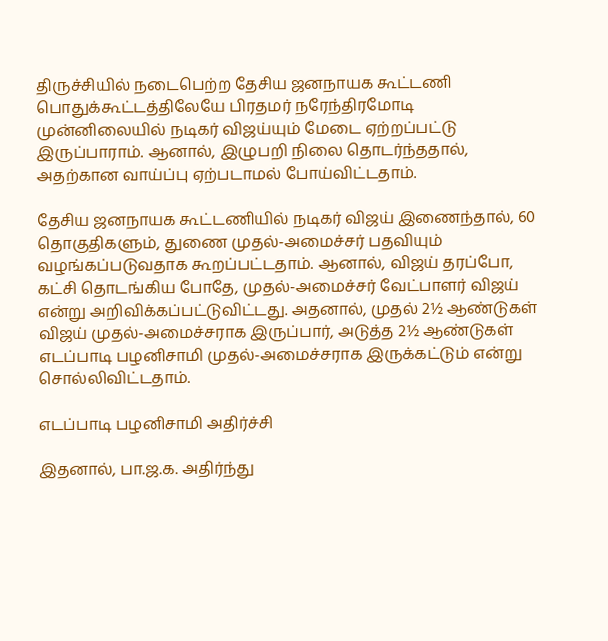திருச்சியில் நடைபெற்ற தேசிய ஜனநாயக கூட்டணி பொதுக்கூட்டத்திலேயே பிரதமர் நரேந்திரமோடி முன்னிலையில் நடிகர் விஜய்யும் மேடை ஏற்றப்பட்டு இருப்பாராம். ஆனால், இழுபறி நிலை தொடர்ந்ததால், அதற்கான வாய்ப்பு ஏற்படாமல் போய்விட்டதாம்.

தேசிய ஜனநாயக கூட்டணியில் நடிகர் விஜய் இணைந்தால், 60 தொகுதிகளும், துணை முதல்-அமைச்சர் பதவியும் வழங்கப்படுவதாக கூறப்பட்டதாம். ஆனால், விஜய் தரப்போ, கட்சி தொடங்கிய போதே, முதல்-அமைச்சர் வேட்பாளர் விஜய் என்று அறிவிக்கப்பட்டுவிட்டது. அதனால், முதல் 2½ ஆண்டுகள் விஜய் முதல்-அமைச்சராக இருப்பார், அடுத்த 2½ ஆண்டுகள் எடப்பாடி பழனிசாமி முதல்-அமைச்சராக இருக்கட்டும் என்று சொல்லிவிட்டதாம்.

எடப்பாடி பழனிசாமி அதிர்ச்சி

இதனால், பா.ஜ.க. அதிர்ந்து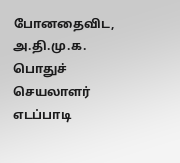போனதைவிட, அ.தி.மு.க. பொதுச் செயலாளர் எடப்பாடி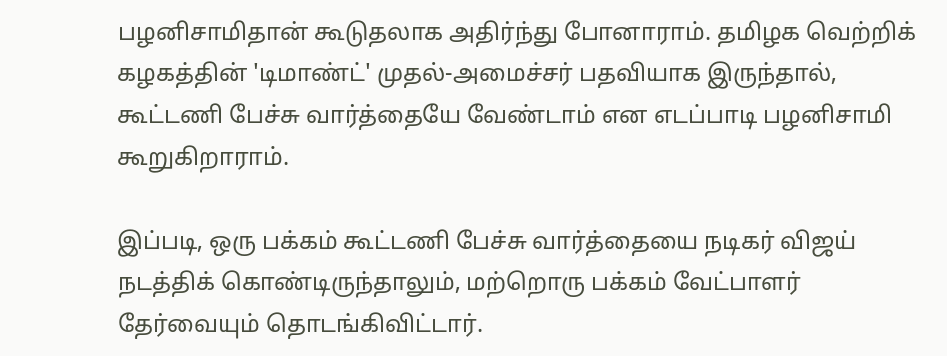பழனிசாமிதான் கூடுதலாக அதிர்ந்து போனாராம். தமிழக வெற்றிக் கழகத்தின் 'டிமாண்ட்' முதல்-அமைச்சர் பதவியாக இருந்தால், கூட்டணி பேச்சு வார்த்தையே வேண்டாம் என எடப்பாடி பழனிசாமி கூறுகிறாராம்.

இப்படி, ஒரு பக்கம் கூட்டணி பேச்சு வார்த்தையை நடிகர் விஜய் நடத்திக் கொண்டிருந்தாலும், மற்றொரு பக்கம் வேட்பாளர் தேர்வையும் தொடங்கிவிட்டார்.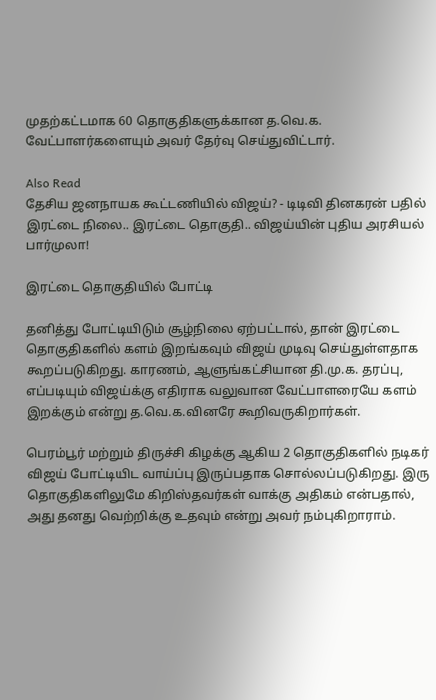முதற்கட்டமாக 60 தொகுதிகளுக்கான த.வெ.க. வேட்பாளர்களையும் அவர் தேர்வு செய்துவிட்டார்.

Also Read
தேசிய ஜனநாயக கூட்டணியில் விஜய்? - டிடிவி தினகரன் பதில்
இரட்டை நிலை.. இரட்டை தொகுதி.. விஜய்யின் புதிய அரசியல் பார்முலா!

இரட்டை தொகுதியில் போட்டி

தனித்து போட்டியிடும் சூழ்நிலை ஏற்பட்டால், தான் இரட்டை தொகுதிகளில் களம் இறங்கவும் விஜய் முடிவு செய்துள்ளதாக கூறப்படுகிறது. காரணம், ஆளுங்கட்சியான தி.மு.க. தரப்பு, எப்படியும் விஜய்க்கு எதிராக வலுவான வேட்பாளரையே களம் இறக்கும் என்று த.வெ.க.வினரே கூறிவருகிறார்கள்.

பெரம்பூர் மற்றும் திருச்சி கிழக்கு ஆகிய 2 தொகுதிகளில் நடிகர் விஜய் போட்டியிட வாய்ப்பு இருப்பதாக சொல்லப்படுகிறது. இரு தொகுதிகளிலுமே கிறிஸ்தவர்கள் வாக்கு அதிகம் என்பதால், அது தனது வெற்றிக்கு உதவும் என்று அவர் நம்புகிறாராம்.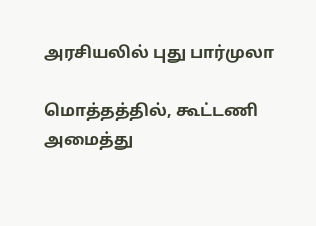அரசியலில் புது பார்முலா

மொத்தத்தில், கூட்டணி அமைத்து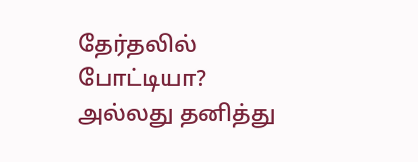தேர்தலில் போட்டியா? அல்லது தனித்து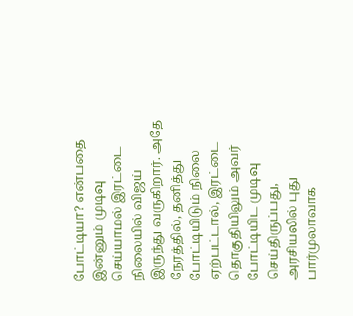போட்டியா? என்பதை இன்னும் முடிவு செய்யாமல் இரட்டை நிலையில் விஜய் இருந்து வருகிறார். அதே நேரத்தில், தனித்து போட்டியிடும் நிலை ஏற்பட்டால், இரட்டை தொகுதியிலும் அவர் போட்டியிட முடிவு செய்திருப்பது, அரசியலில் புது பார்முலாவாக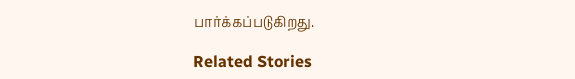பார்க்கப்படுகிறது.

Related Stories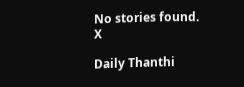No stories found.
X

Daily Thanthi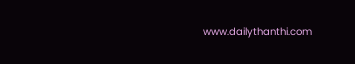www.dailythanthi.com